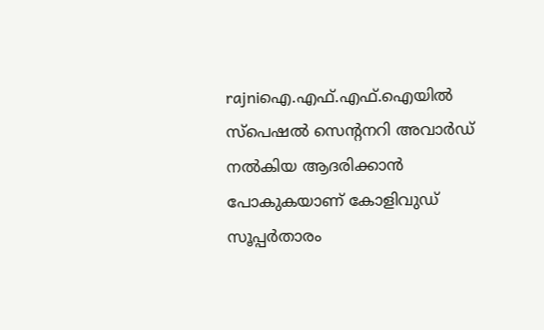rajniഐ.എഫ്.എഫ്.ഐയില്‍ സ്‌പെഷല്‍ സെന്റനറി അവാര്‍ഡ് നല്‍കിയ ആദരിക്കാന്‍ പോകുകയാണ് കോളിവുഡ് സൂപ്പര്‍താരം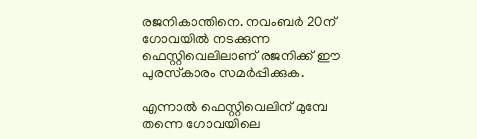രജനികാന്തിനെ. നവംബര്‍ 20ന് ഗോവയില്‍ നടക്കുന്ന ഫെസ്റ്റിവെലിലാണ് രജനിക്ക് ഈ പുരസ്‌കാരം സമര്‍പ്പിക്കുക.

എന്നാല്‍ ഫെസ്റ്റിവെലിന് മുമ്പേ തന്നെ ഗോവയിലെ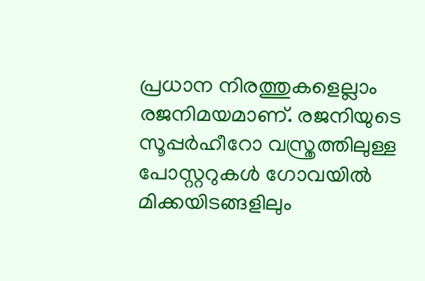പ്രധാന നിരത്തുകളെല്ലാം രജനിമയമാണ്. രജനിയുടെ സൂപ്പര്‍ഹീറോ വസ്ത്രത്തിലുള്ള പോസ്റ്ററുകള്‍ ഗോവയില്‍ മിക്കയിടങ്ങളിലും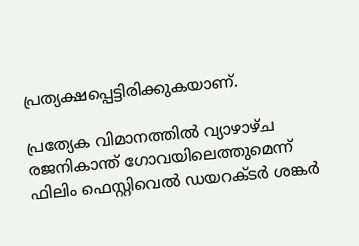പ്രത്യക്ഷപ്പെട്ടിരിക്കുകയാണ്.

പ്രത്യേക വിമാനത്തില്‍ വ്യാഴാഴ്ച രജനികാന്ത് ഗോവയിലെത്തുമെന്ന് ഫിലിം ഫെസ്റ്റിവെല്‍ ഡയറക്ടര്‍ ശങ്കര്‍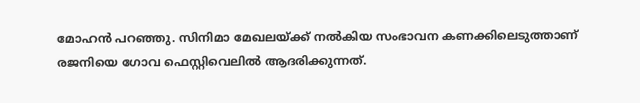മോഹന്‍ പറഞ്ഞു. സിനിമാ മേഖലയ്ക്ക് നല്‍കിയ സംഭാവന കണക്കിലെടുത്താണ് രജനിയെ ഗോവ ഫെസ്റ്റിവെലില്‍ ആദരിക്കുന്നത്.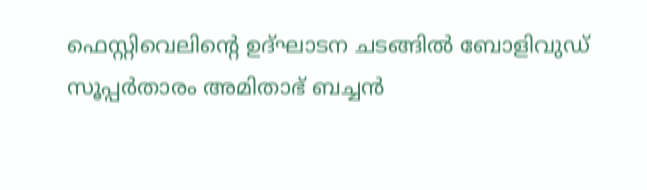ഫെസ്റ്റിവെലിന്റെ ഉദ്ഘാടന ചടങ്ങില്‍ ബോളിവുഡ് സൂപ്പര്‍താരം അമിതാഭ് ബച്ചന്‍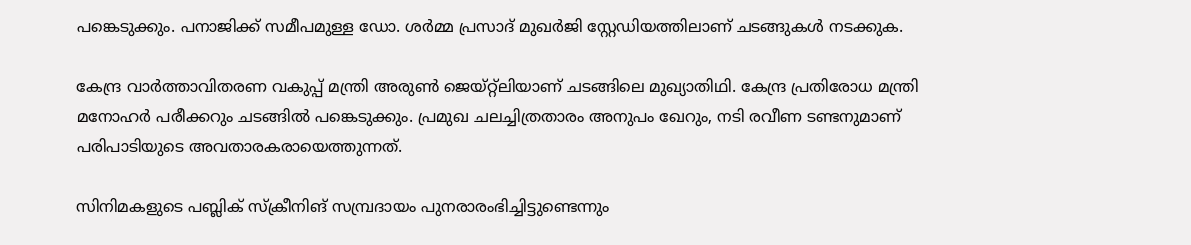പങ്കെടുക്കും. പനാജിക്ക് സമീപമുള്ള ഡോ. ശര്‍മ്മ പ്രസാദ് മുഖര്‍ജി സ്റ്റേഡിയത്തിലാണ് ചടങ്ങുകള്‍ നടക്കുക.

കേന്ദ്ര വാര്‍ത്താവിതരണ വകുപ്പ് മന്ത്രി അരുണ്‍ ജെയ്റ്റ്‌ലിയാണ് ചടങ്ങിലെ മുഖ്യാതിഥി. കേന്ദ്ര പ്രതിരോധ മന്ത്രി മനോഹര്‍ പരീക്കറും ചടങ്ങില്‍ പങ്കെടുക്കും. പ്രമുഖ ചലച്ചിത്രതാരം അനുപം ഖേറും, നടി രവീണ ടണ്ടനുമാണ് പരിപാടിയുടെ അവതാരകരായെത്തുന്നത്.

സിനിമകളുടെ പബ്ലിക് സ്‌ക്രീനിങ് സമ്പ്രദായം പുനരാരംഭിച്ചിട്ടുണ്ടെന്നും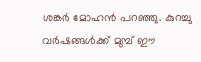ശങ്കര്‍ മോഹന്‍ പറഞ്ഞു. കുറച്ചു വര്‍ഷങ്ങള്‍ക്ക് മുമ്പ് ഈ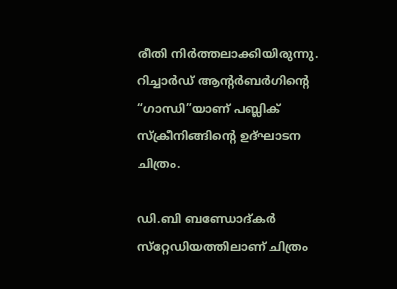രീതി നിര്‍ത്തലാക്കിയിരുന്നു. റിച്ചാര്‍ഡ് ആന്റര്‍ബര്‍ഗിന്റെ “ഗാന്ധി”യാണ് പബ്ലിക് സ്‌ക്രീനിങ്ങിന്റെ ഉദ്ഘാടന ചിത്രം.

ഡി.ബി ബണ്ഡോദ്കര്‍ സ്‌റ്റേഡിയത്തിലാണ് ചിത്രം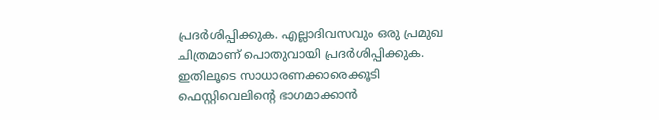പ്രദര്‍ശിപ്പിക്കുക. എല്ലാദിവസവും ഒരു പ്രമുഖ ചിത്രമാണ് പൊതുവായി പ്രദര്‍ശിപ്പിക്കുക. ഇതിലൂടെ സാധാരണക്കാരെക്കൂടി ഫെസ്റ്റിവെലിന്റെ ഭാഗമാക്കാന്‍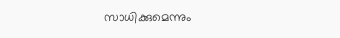സാധിക്കുമെന്നും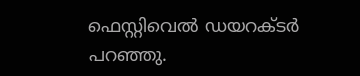ഫെസ്റ്റിവെല്‍ ഡയറക്ടര്‍ പറഞ്ഞു.